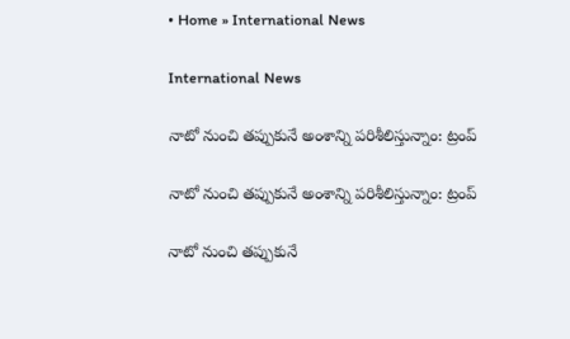• Home » International News

International News

నాటో నుంచి తప్పుకునే అంశాన్ని పరిశీలిస్తున్నాం: ట్రంప్‌

నాటో నుంచి తప్పుకునే అంశాన్ని పరిశీలిస్తున్నాం: ట్రంప్‌

నాటో నుంచి తప్పుకునే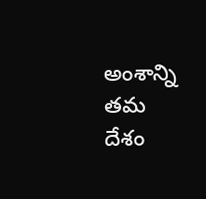అంశాన్ని తమ దేశం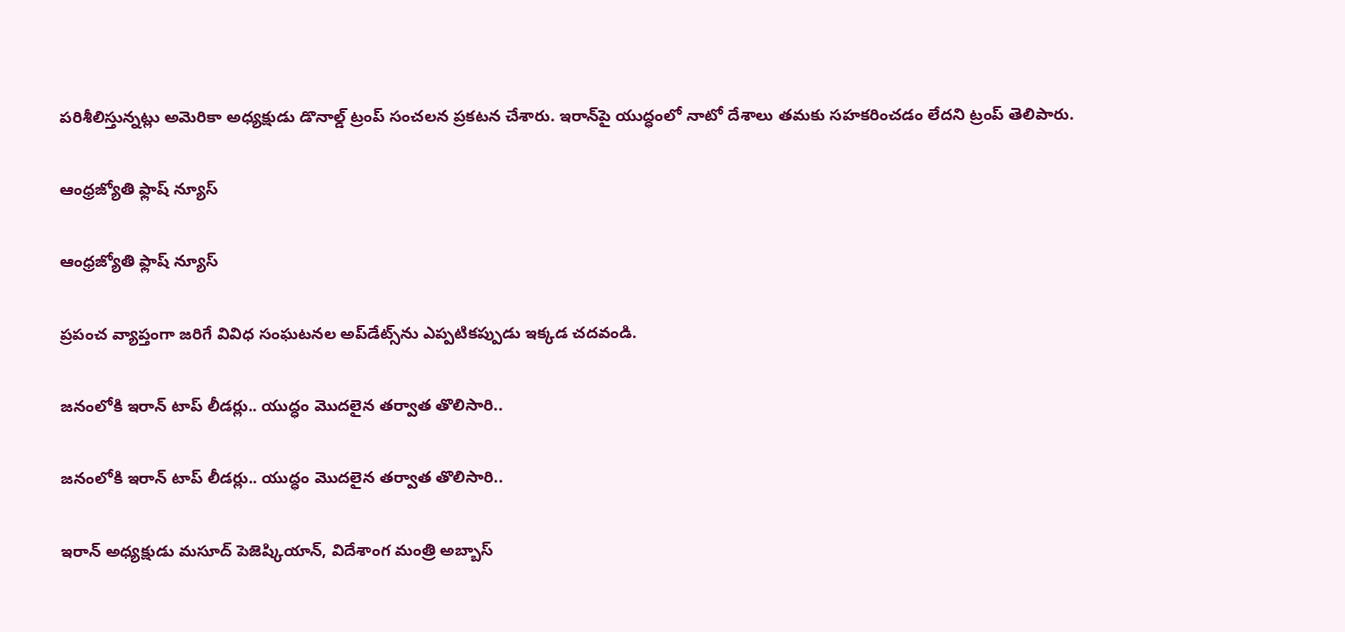పరిశీలిస్తున్నట్లు అమెరికా అధ్యక్షుడు డొనాల్డ్ ట్రంప్ సంచలన ప్రకటన చేశారు. ఇరాన్‌పై యుద్ధంలో నాటో దేశాలు తమకు సహకరించడం లేదని ట్రంప్ తెలిపారు.

ఆంధ్రజ్యోతి ఫ్లాష్ న్యూస్

ఆంధ్రజ్యోతి ఫ్లాష్ న్యూస్

ప్రపంచ వ్యాప్తంగా జరిగే వివిధ సంఘటనల అప్‌డేట్స్‌ను ఎప్పటికప్పుడు ఇక్కడ చదవండి.

జనంలోకి ఇరాన్ టాప్ లీడర్లు.. యుద్ధం మొదలైన తర్వాత తొలిసారి..

జనంలోకి ఇరాన్ టాప్ లీడర్లు.. యుద్ధం మొదలైన తర్వాత తొలిసారి..

ఇరాన్ అధ్యక్షుడు మసూద్ పెజెష్కియాన్, విదేశాంగ మంత్రి అబ్బాస్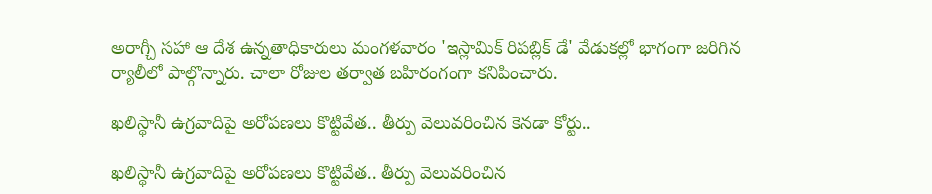అరాగ్చీ సహా ఆ దేశ ఉన్నతాధికారులు మంగళవారం 'ఇస్లామిక్ రిపబ్లిక్ డే' వేడుకల్లో భాగంగా జరిగిన ర్యాలీలో పాల్గొన్నారు. చాలా రోజుల తర్వాత బహిరంగంగా కనిపించారు.

ఖలిస్థానీ ఉగ్రవాదిపై అరోపణలు కొట్టివేత.. తీర్పు వెలువరించిన కెనడా కోర్టు..

ఖలిస్థానీ ఉగ్రవాదిపై అరోపణలు కొట్టివేత.. తీర్పు వెలువరించిన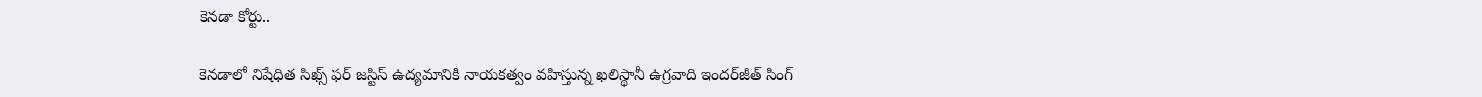కెనడా కోర్టు..

కెనడాలో నిషేధిత సిఖ్స్ ఫర్ జస్టిస్ ఉద్యమానికి నాయకత్వం వహిస్తున్న ఖలిస్థానీ ఉగ్రవాది ఇందర్‌జీత్ సింగ్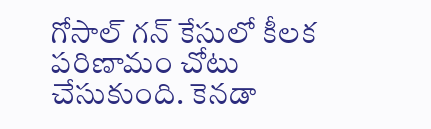గోసాల్ గన్ కేసులో కీలక పరిణామం చోటు చేసుకుంది. కెనడా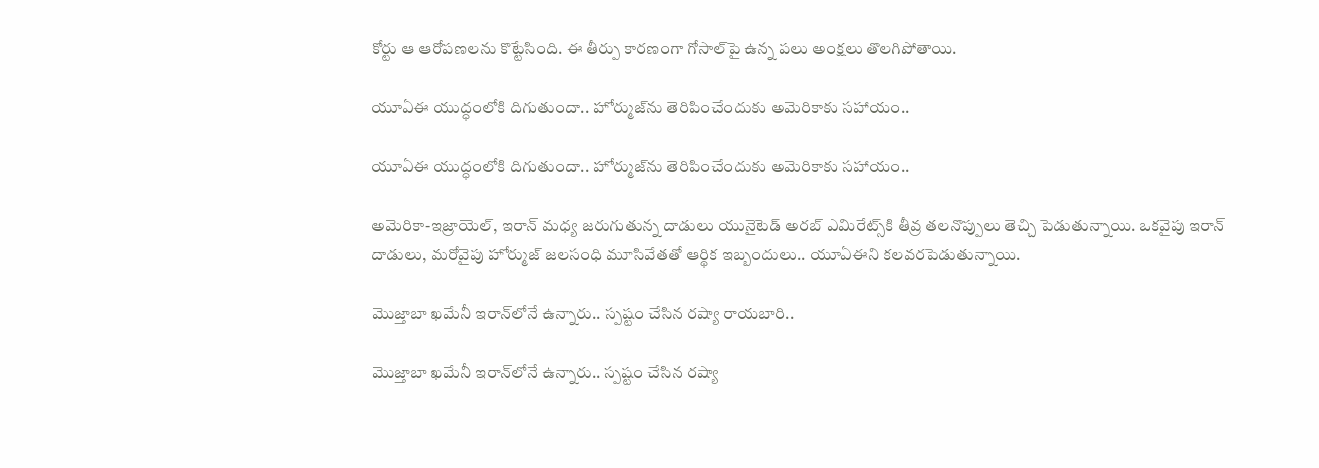కోర్టు ఆ ఆరోపణలను కొట్టేసింది. ఈ తీర్పు కారణంగా గోసాల్‌పై ఉన్న పలు అంక్షలు తొలగిపోతాయి.

యూఏఈ యుద్ధంలోకి దిగుతుందా.. హోర్ముజ్‌ను తెరిపించేందుకు అమెరికాకు సహాయం..

యూఏఈ యుద్ధంలోకి దిగుతుందా.. హోర్ముజ్‌ను తెరిపించేందుకు అమెరికాకు సహాయం..

అమెరికా-ఇజ్రాయెల్, ఇరాన్ మధ్య జరుగుతున్న దాడులు యునైటెడ్ అరబ్ ఎమిరేట్స్‌కి తీవ్ర తలనొప్పులు తెచ్చి పెడుతున్నాయి. ఒకవైపు ఇరాన్ దాడులు, మరోవైపు హోర్ముజ్ జలసంధి మూసివేతతో ఆర్థిక ఇబ్బందులు.. యూఏఈని కలవరపెడుతున్నాయి.

మొజ్తాబా ఖమేనీ ఇరాన్‌లోనే ఉన్నారు.. స్పష్టం చేసిన రష్యా రాయబారి..

మొజ్తాబా ఖమేనీ ఇరాన్‌లోనే ఉన్నారు.. స్పష్టం చేసిన రష్యా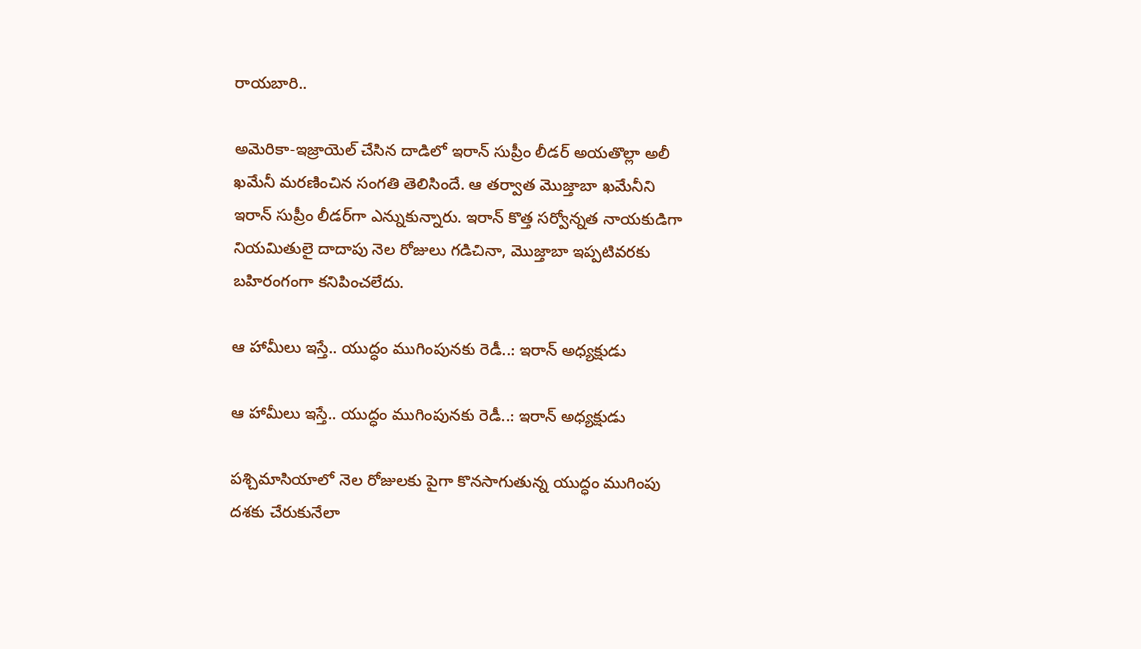రాయబారి..

అమెరికా-ఇజ్రాయెల్ చేసిన దాడిలో ఇరాన్ సుప్రీం లీడర్ అయతొల్లా అలీ ఖమేనీ మరణించిన సంగతి తెలిసిందే. ఆ తర్వాత మొజ్తాబా ఖమేనీని ఇరాన్ సుప్రీం లీడర్‌గా ఎన్నుకున్నారు. ఇరాన్ కొత్త సర్వోన్నత నాయకుడిగా నియమితులై దాదాపు నెల రోజులు గడిచినా, మొజ్తాబా ఇప్పటివరకు బహిరంగంగా కనిపించలేదు.

ఆ హామీలు ఇస్తే.. యుద్ధం ముగింపునకు రెడీ..: ఇరాన్ అధ్యక్షుడు

ఆ హామీలు ఇస్తే.. యుద్ధం ముగింపునకు రెడీ..: ఇరాన్ అధ్యక్షుడు

పశ్చిమాసియాలో నెల రోజులకు పైగా కొనసాగుతున్న యుద్ధం ముగింపు దశకు చేరుకునేలా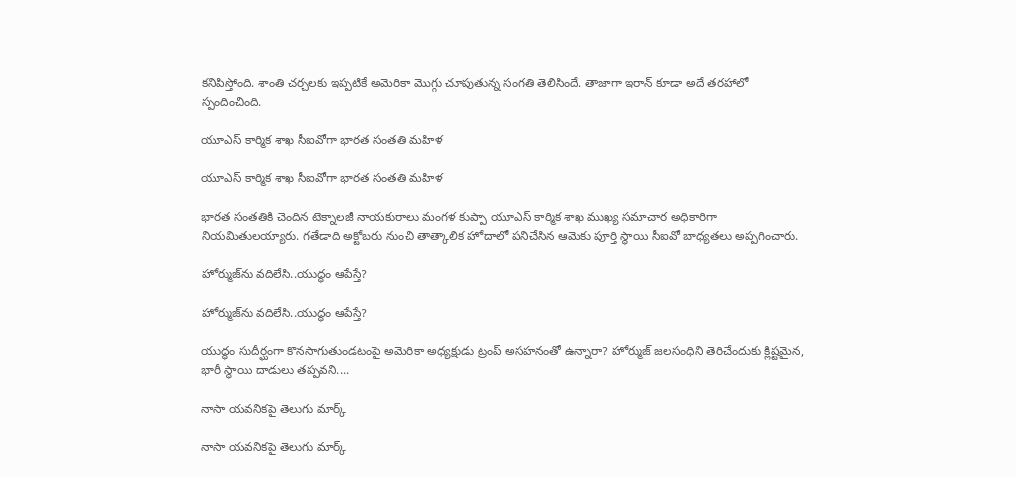కనిపిస్తోంది. శాంతి చర్చలకు ఇప్పటికే అమెరికా మొగ్గు చూపుతున్న సంగతి తెలిసిందే. తాజాగా ఇరాన్ కూడా అదే తరహాలో స్పందించింది.

యూఎస్ కార్మిక శాఖ సీఐవోగా భారత సంతతి మహిళ

యూఎస్ కార్మిక శాఖ సీఐవోగా భారత సంతతి మహిళ

భారత సంతతికి చెందిన టెక్నాలజీ నాయకురాలు మంగళ కుప్పా యూఎస్ కార్మిక శాఖ ముఖ్య సమాచార అధికారిగా నియమితులయ్యారు. గతేడాది అక్టోబరు నుంచి తాత్కాలిక హోదాలో పనిచేసిన ఆమెకు పూర్తి స్థాయి సీఐవో బాధ్యతలు అప్పగించారు.

హోర్ముజ్‌ను వదిలేసి..యుద్ధం ఆపేస్తే?

హోర్ముజ్‌ను వదిలేసి..యుద్ధం ఆపేస్తే?

యుద్ధం సుదీర్ఘంగా కొనసాగుతుండటంపై అమెరికా అధ్యక్షుడు ట్రంప్‌ అసహనంతో ఉన్నారా? హోర్ముజ్‌ జలసంధిని తెరిచేందుకు క్లిష్టమైన, భారీ స్థాయి దాడులు తప్పవని....

నాసా యవనికపై తెలుగు మార్క్‌

నాసా యవనికపై తెలుగు మార్క్‌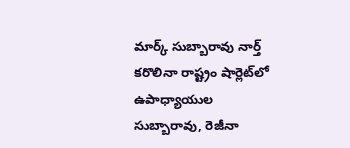మార్క్‌ సుబ్బారావు నార్త్‌ కరొలినా రాష్ట్రం షార్లెట్‌లో ఉపాధ్యాయుల సుబ్బారావు, రెజీనా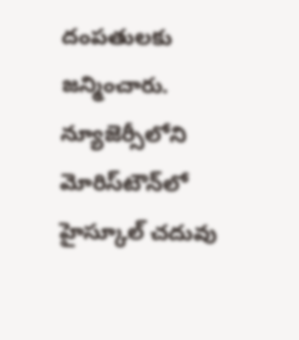దంపతులకు జన్మించారు. న్యూజెర్సీలోని మోరిస్‌టౌన్‌లో హైస్కూల్‌ చదువు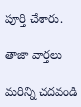పూర్తి చేశారు.

తాజా వార్తలు

మరిన్ని చదవండి